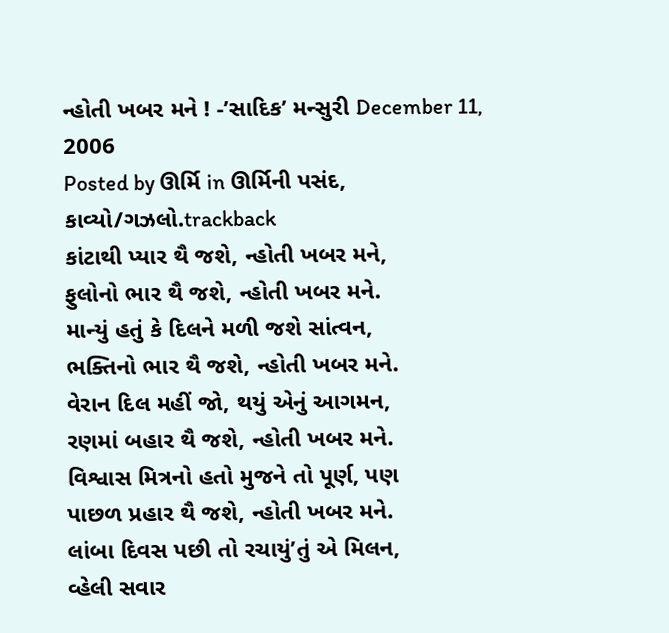ન્હોતી ખબર મને ! -’સાદિક’ મન્સુરી December 11, 2006
Posted by ઊર્મિ in ઊર્મિની પસંદ, કાવ્યો/ગઝલો.trackback
કાંટાથી પ્યાર થૈ જશે, ન્હોતી ખબર મને,
ફુલોનો ભાર થૈ જશે, ન્હોતી ખબર મને.
માન્યું હતું કે દિલને મળી જશે સાંત્વન,
ભક્તિનો ભાર થૈ જશે, ન્હોતી ખબર મને.
વેરાન દિલ મહીં જો, થયું એનું આગમન,
રણમાં બહાર થૈ જશે, ન્હોતી ખબર મને.
વિશ્વાસ મિત્રનો હતો મુજને તો પૂર્ણ, પણ
પાછળ પ્રહાર થૈ જશે, ન્હોતી ખબર મને.
લાંબા દિવસ પછી તો રચાયું’તું એ મિલન,
વ્હેલી સવાર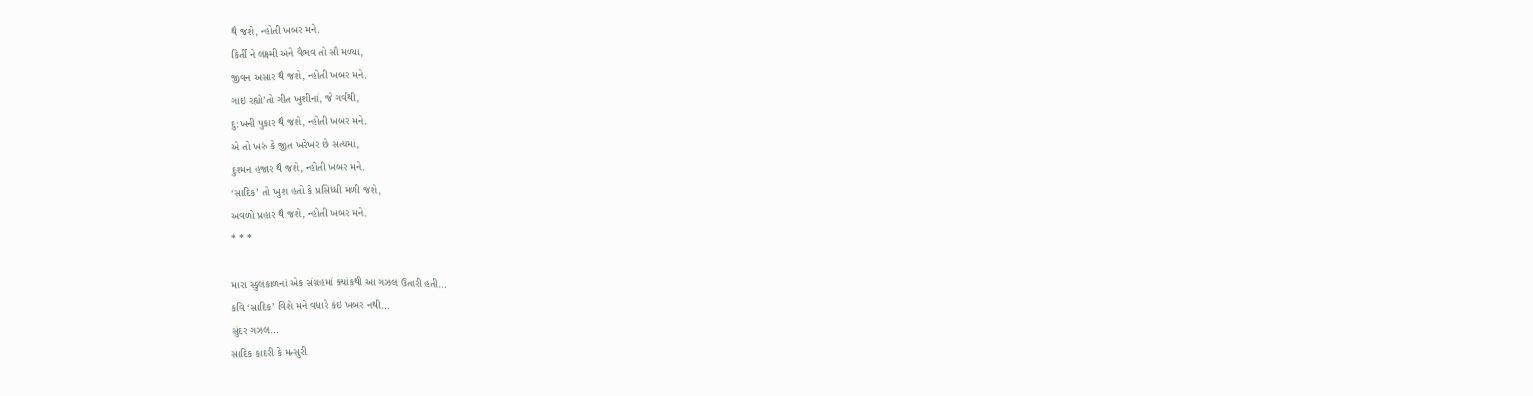થૈ જશે, ન્હોતી ખબર મને.
કિર્તી ને લક્ષ્મી અને વૈભવ તો સૌ મળ્યા,
જીવન અસાર થૈ જશે, ન્હોતી ખબર મને.
ગાઇ રહ્યો’તો ગીત ખુશીનાં, જે ગર્વથી,
દુ:ખની પુકાર થૈ જશે, ન્હોતી ખબર મને.
એ તો ખરું કે જીત ખરેખર છે સત્યમાં,
દુશ્મન હજાર થૈ જશે, ન્હોતી ખબર મને.
‘સાદિક’ તો ખુશ હતો કે પ્રસિધ્ધી મળી જશે,
અવળો પ્રહાર થૈ જશે, ન્હોતી ખબર મને.
* * *

મારા સ્કુલકાળનાં એક સંગ્રહમાં ક્યાંકથી આ ગઝલ ઉતારી હતી…
કવિ ‘સાદિક’ વિશે મને વધારે કંઇ ખબર નથી…
સુંદર ગઝલ…
સાદિક કાદરી કે મન્સુરી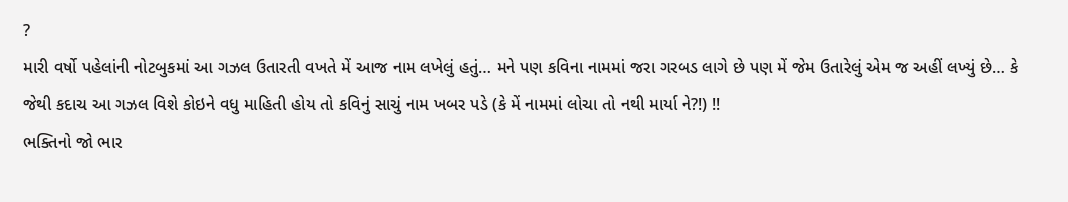?
મારી વર્ષો પહેલાંની નોટબુકમાં આ ગઝલ ઉતારતી વખતે મેં આજ નામ લખેલું હતું… મને પણ કવિના નામમાં જરા ગરબડ લાગે છે પણ મેં જેમ ઉતારેલું એમ જ અહીં લખ્યું છે… કે જેથી કદાચ આ ગઝલ વિશે કોઇને વધુ માહિતી હોય તો કવિનું સાચું નામ ખબર પડે (કે મેં નામમાં લોચા તો નથી માર્યા ને?!) !!
ભક્તિનો જો ભાર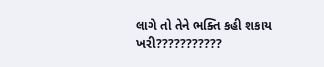લાગે તો તેને ભક્તિ કહી શકાય ખરી???????????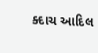ક્દાચ આદિલ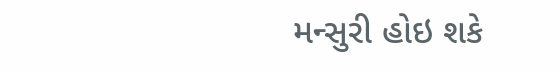મન્સુરી હોઇ શકે